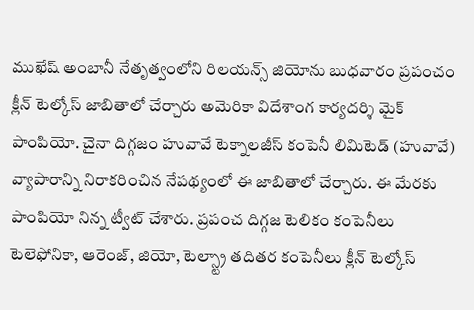ముఖేష్ అంబానీ నేతృత్వంలోని రిలయన్స్ జియోను బుధవారం ప్రపంచం క్లీన్ టెల్కోస్ జాబితాలో చేర్చారు అమెరికా విదేశాంగ కార్యదర్శి మైక్ పాంపియో. చైనా దిగ్గజం హువావే టెక్నాలజీస్ కంపెనీ లిమిటెడ్ (హువావే) వ్యాపారాన్ని నిరాకరించిన నేపథ్యంలో ఈ జాబితాలో చేర్చారు. ఈ మేరకు పాంపియో నిన్న ట్వీట్ చేశారు. ప్రపంచ దిగ్గజ టెలికం కంపెనీలు టెలెఫోనికా, ఆరెంజ్, జియో, టెల్స్ట్రా తదితర కంపెనీలు క్లీన్ టెల్కోస్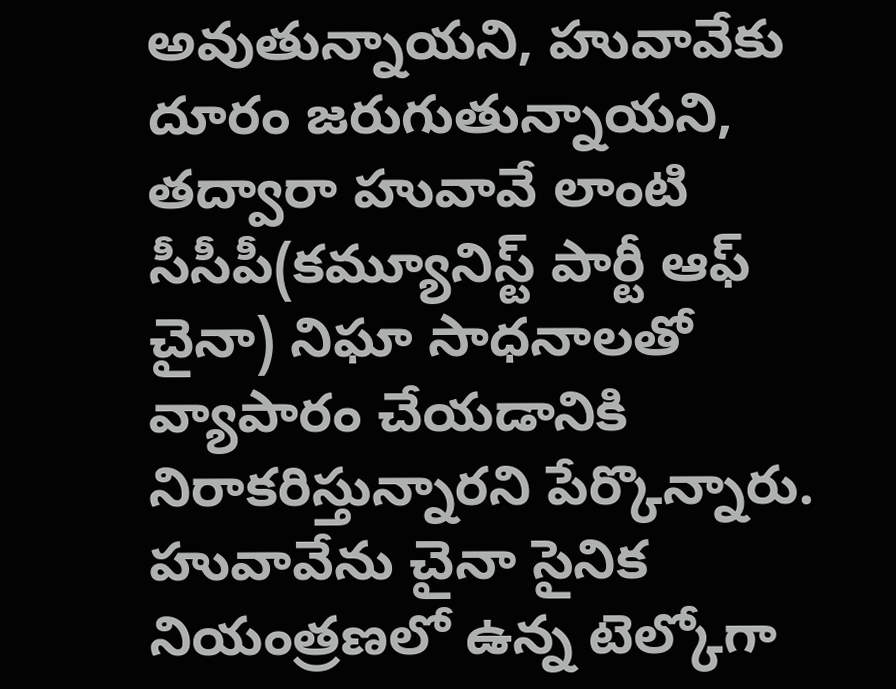అవుతున్నాయని, హువావేకు దూరం జరుగుతున్నాయని, తద్వారా హువావే లాంటి సీసీపీ(కమ్యూనిస్ట్ పార్టీ ఆఫ్ చైనా) నిఘా సాధనాలతో వ్యాపారం చేయడానికి నిరాకరిస్తున్నారని పేర్కొన్నారు. హువావేను చైనా సైనిక నియంత్రణలో ఉన్న టెల్కోగా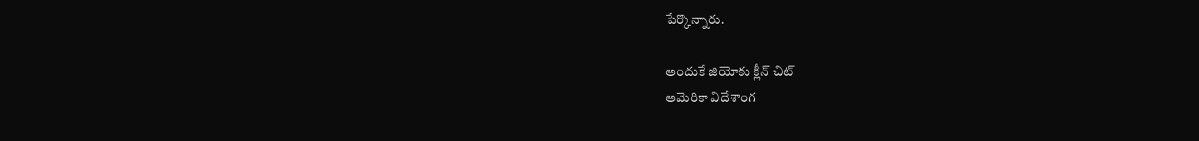పేర్కొన్నారు.

అందుకే జియోకు క్లీన్ చిట్
అమెరికా విదేశాంగ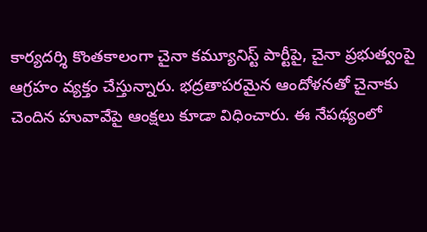కార్యదర్శి కొంతకాలంగా చైనా కమ్యూనిస్ట్ పార్టీపై, చైనా ప్రభుత్వంపై ఆగ్రహం వ్యక్తం చేస్తున్నారు. భద్రతాపరమైన ఆందోళనతో చైనాకు చెందిన హువావేపై ఆంక్షలు కూడా విధించారు. ఈ నేపథ్యంలో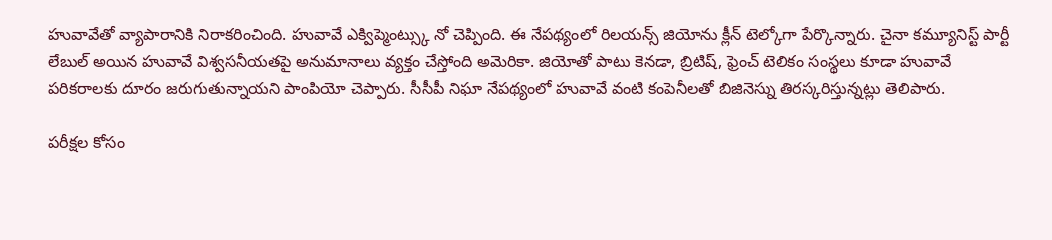హువావేతో వ్యాపారానికి నిరాకరించింది. హువావే ఎక్విప్మెంట్స్కు నో చెప్పింది. ఈ నేపథ్యంలో రిలయన్స్ జియోను క్లీన్ టెల్కోగా పేర్కొన్నారు. చైనా కమ్యూనిస్ట్ పార్టీ లేబుల్ అయిన హువావే విశ్వసనీయతపై అనుమానాలు వ్యక్తం చేస్తోంది అమెరికా. జియోతో పాటు కెనడా, బ్రిటిష్, ఫ్రెంచ్ టెలికం సంస్థలు కూడా హువావే పరికరాలకు దూరం జరుగుతున్నాయని పాంపియో చెప్పారు. సీసీపీ నిఘా నేపథ్యంలో హువావే వంటి కంపెనీలతో బిజినెస్ను తిరస్కరిస్తున్నట్లు తెలిపారు.

పరీక్షల కోసం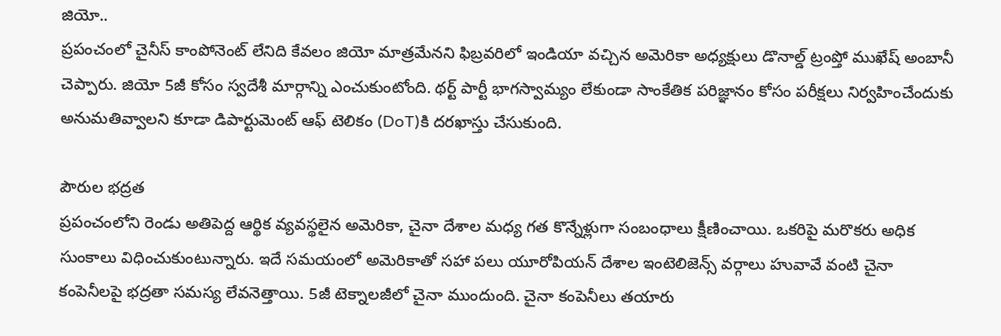జియో..
ప్రపంచంలో చైనీస్ కాంపోనెంట్ లేనిది కేవలం జియో మాత్రమేనని ఫిబ్రవరిలో ఇండియా వచ్చిన అమెరికా అధ్యక్షులు డొనాల్డ్ ట్రంప్తో ముఖేష్ అంబానీ చెప్పారు. జియో 5జీ కోసం స్వదేశీ మార్గాన్ని ఎంచుకుంటోంది. థర్ట్ పార్టీ భాగస్వామ్యం లేకుండా సాంకేతిక పరిజ్ఞానం కోసం పరీక్షలు నిర్వహించేందుకు అనుమతివ్వాలని కూడా డిపార్టుమెంట్ ఆఫ్ టెలికం (DoT)కి దరఖాస్తు చేసుకుంది.

పౌరుల భద్రత
ప్రపంచంలోని రెండు అతిపెద్ద ఆర్థిక వ్యవస్థలైన అమెరికా, చైనా దేశాల మధ్య గత కొన్నేళ్లుగా సంబంధాలు క్షీణించాయి. ఒకరిపై మరొకరు అధిక సుంకాలు విధించుకుంటున్నారు. ఇదే సమయంలో అమెరికాతో సహా పలు యూరోపియన్ దేశాల ఇంటెలిజెన్స్ వర్గాలు హువావే వంటి చైనా కంపెనీలపై భద్రతా సమస్య లేవనెత్తాయి. 5జీ టెక్నాలజీలో చైనా ముందుంది. చైనా కంపెనీలు తయారు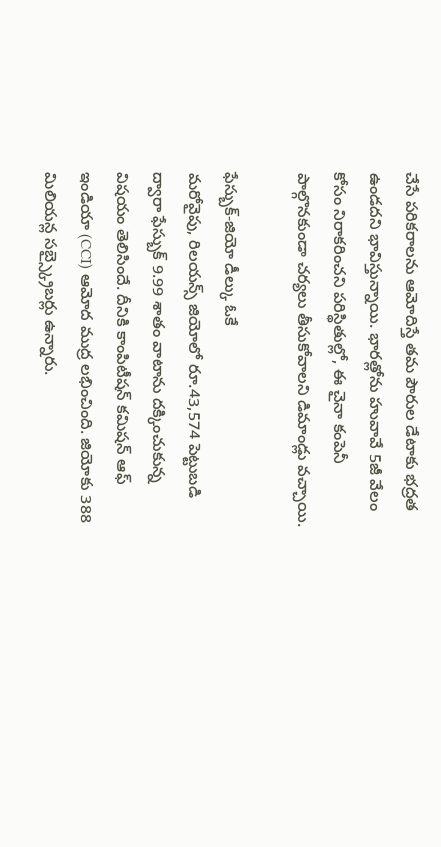చేసే పరికరాలను ఆమోదిస్తే తమ పౌరుల డేటాకు భద్రత ఉండదని భావిస్తున్నాయి. భారత్లోను హువావే 5జీ వేలం కోసం నిరాకరించని పరిస్థితుల్లో, ఈ చైనా కంపెనీ పాల్గొనకుండా చర్యలు తీసుకోవాలని డిమాండ్లు వచ్చాయి.

ఫేస్బుక్-జియో డీల్కు ఓకే
మరోవైపు, రిలయన్స్ జియోలో రూ.43,574 పెట్టుబడి ద్వారా ఫేస్బుక్ 9.99 శాతం వాటాను దక్కించుకున్న విషయం తెలిసిందే. దీనికి కాంపిటీషన్ కమిషన్ ఆఫ్ ఇండియా (CCI) ఆమోద ముద్ర లభించింది. జియోకు 388 మిలియన్ల సబ్స్క్రైబర్లు ఉన్నారు.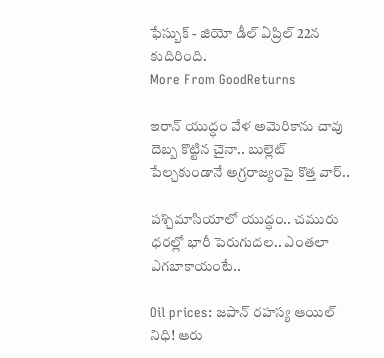ఫేస్బుక్ - జియో డీల్ ఏప్రిల్ 22న కుదిరింది.
More From GoodReturns

ఇరాన్ యుద్ధం వేళ అమెరికాను చావు దెబ్బ కొట్టిన చైనా.. బుల్లెట్ పేల్చకుండానే అగ్రరాజ్యంపై కొత్త వార్..

పశ్చిమాసియాలో యుద్ధం.. చమురు ధరల్లో భారీ పెరుగుదల.. ఎంతలా ఎగబాకాయంటే..

Oil prices: జపాన్ రహస్య ఆయిల్ నిధి! ఆరు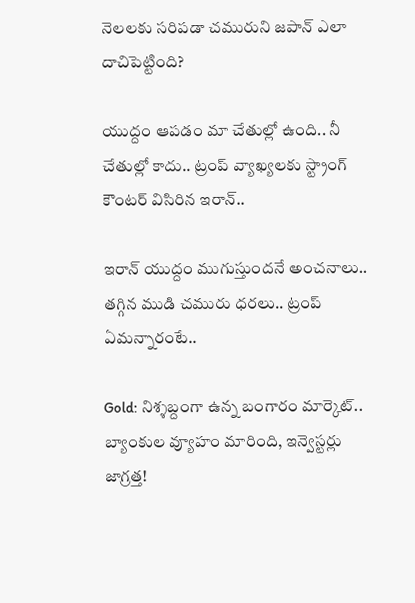నెలలకు సరిపడా చమురుని జపాన్ ఎలా దాచిపెట్టింది?

యుద్దం ఆపడం మా చేతుల్లో ఉంది.. నీ చేతుల్లో కాదు.. ట్రంప్ వ్యాఖ్యలకు స్ట్రాంగ్ కౌంటర్ విసిరిన ఇరాన్..

ఇరాన్ యుద్దం ముగుస్తుందనే అంచనాలు.. తగ్గిన ముడి చమురు ధరలు.. ట్రంప్ ఏమన్నారంటే..

Gold: నిశ్శబ్దంగా ఉన్న బంగారం మార్కెట్.. బ్యాంకుల వ్యూహం మారింది, ఇన్వెస్టర్లు జాగ్రత్త!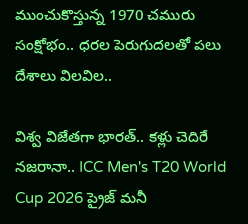ముంచుకొస్తున్న 1970 చమురు సంక్షోభం.. ధరల పెరుగుదలతో పలు దేశాలు విలవిల..

విశ్వ విజేతగా భారత్.. కళ్లు చెదిరే నజరానా.. ICC Men's T20 World Cup 2026 ప్రైజ్ మనీ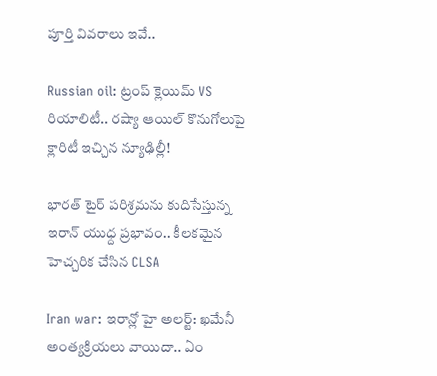పూర్తి వివరాలు ఇవే..

Russian oil: ట్రంప్ క్లెయిమ్ VS రియాలిటీ.. రష్యా ఆయిల్ కొనుగోలుపై క్లారిటీ ఇచ్చిన న్యూఢిల్లీ!

భారత్ టైర్ పరిశ్రమను కుదిసేస్తున్న ఇరాన్ యుధ్ద ప్రభావం.. కీలకమైన హెచ్చరిక చేసిన CLSA

Iran war: ఇరాన్లో హై అలర్ట్: ఖమేనీ అంత్యక్రియలు వాయిదా.. ఏం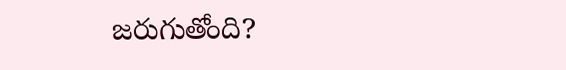జరుగుతోంది?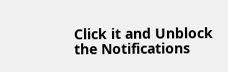Click it and Unblock the Notifications